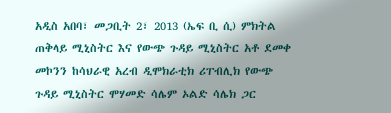አዲስ አበባ፣ መጋቢት 2፣ 2013 (ኤፍ ቢ ሲ) ምክትል ጠቅላይ ሚኒስትር እና የውጭ ጉዳይ ሚኒስትር አቶ ደመቀ መኮንን ከሳህራዊ አረብ ዲሞክራቲክ ሪፐብሊክ የውጭ ጉዳይ ሚኒስትር ሞሃመድ ሳሌም ኦልድ ሳሌክ ጋር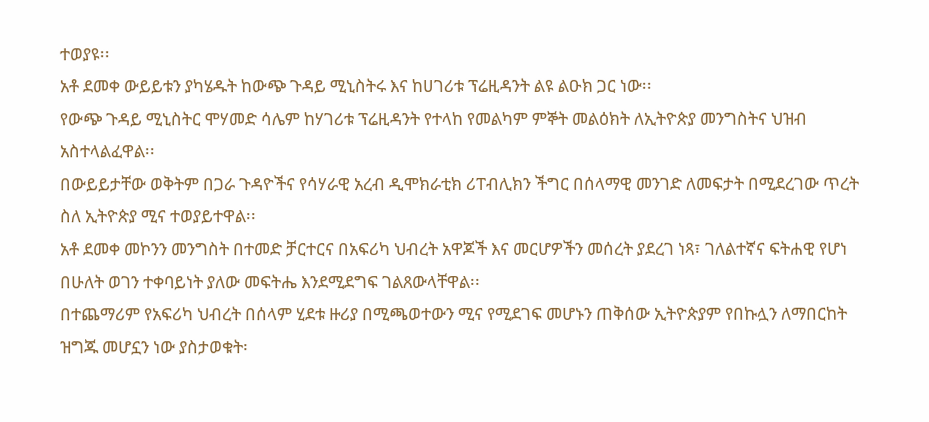ተወያዩ፡፡
አቶ ደመቀ ውይይቱን ያካሄዱት ከውጭ ጉዳይ ሚኒስትሩ እና ከሀገሪቱ ፕሬዚዳንት ልዩ ልዑክ ጋር ነው፡፡
የውጭ ጉዳይ ሚኒስትር ሞሃመድ ሳሌም ከሃገሪቱ ፕሬዚዳንት የተላከ የመልካም ምኞት መልዕክት ለኢትዮጵያ መንግስትና ህዝብ አስተላልፈዋል፡፡
በውይይታቸው ወቅትም በጋራ ጉዳዮችና የሳሃራዊ አረብ ዲሞክራቲክ ሪፐብሊክን ችግር በሰላማዊ መንገድ ለመፍታት በሚደረገው ጥረት ስለ ኢትዮጵያ ሚና ተወያይተዋል፡፡
አቶ ደመቀ መኮንን መንግስት በተመድ ቻርተርና በአፍሪካ ህብረት አዋጆች እና መርሆዎችን መሰረት ያደረገ ነጻ፣ ገለልተኛና ፍትሐዊ የሆነ በሁለት ወገን ተቀባይነት ያለው መፍትሔ እንደሚደግፍ ገልጸውላቸዋል፡፡
በተጨማሪም የአፍሪካ ህብረት በሰላም ሂደቱ ዙሪያ በሚጫወተውን ሚና የሚደገፍ መሆኑን ጠቅሰው ኢትዮጵያም የበኩሏን ለማበርከት ዝግጁ መሆኗን ነው ያስታወቁት፡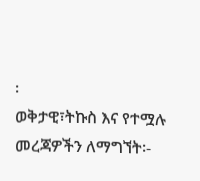፡
ወቅታዊ፣ትኩስ እና የተሟሉ መረጃዎችን ለማግኘት፡-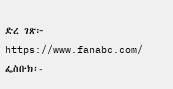ድረ ገጽ፦ https://www.fanabc.com/
ፌስቡክ፡-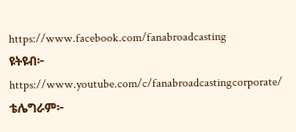https://www.facebook.com/fanabroadcasting
ዩትዩብ፦ https://www.youtube.com/c/fanabroadcastingcorporate/
ቴሌግራም፦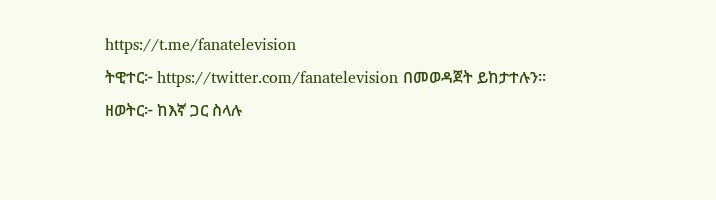https://t.me/fanatelevision
ትዊተር፦ https://twitter.com/fanatelevision በመወዳጀት ይከታተሉን፡፡
ዘወትር፦ ከእኛ ጋር ስላሉ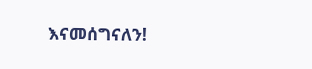እናመሰግናለን!